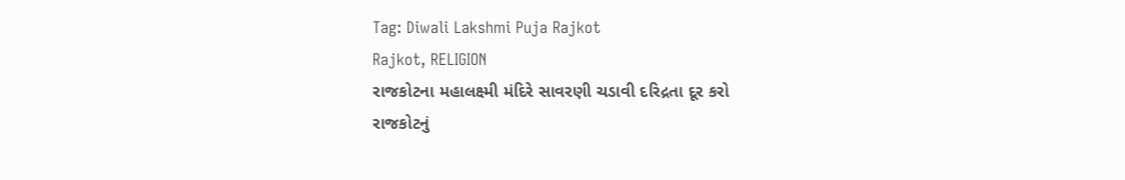Tag: Diwali Lakshmi Puja Rajkot
Rajkot, RELIGION
રાજકોટના મહાલક્ષ્મી મંદિરે સાવરણી ચડાવી દરિદ્રતા દૂર કરો
રાજકોટનું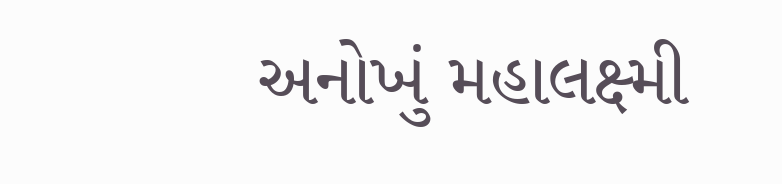અનોખું મહાલક્ષ્મી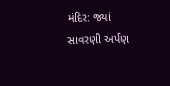મંદિર: જ્યાં સાવરણી અર્પણ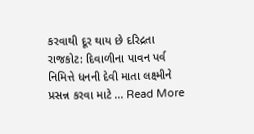કરવાથી દૂર થાય છે દરિદ્રતા રાજકોટ: દિવાળીના પાવન પર્વ નિમિત્તે ધનની દેવી માતા લક્ષ્મીને પ્રસન્ન કરવા માટે ... Read More